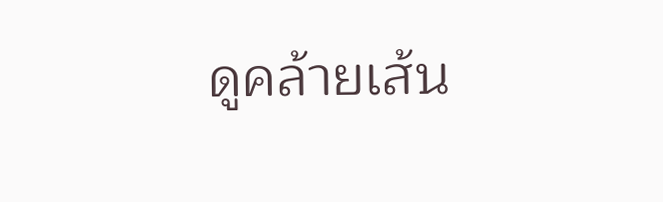ดูคล้ายเส้น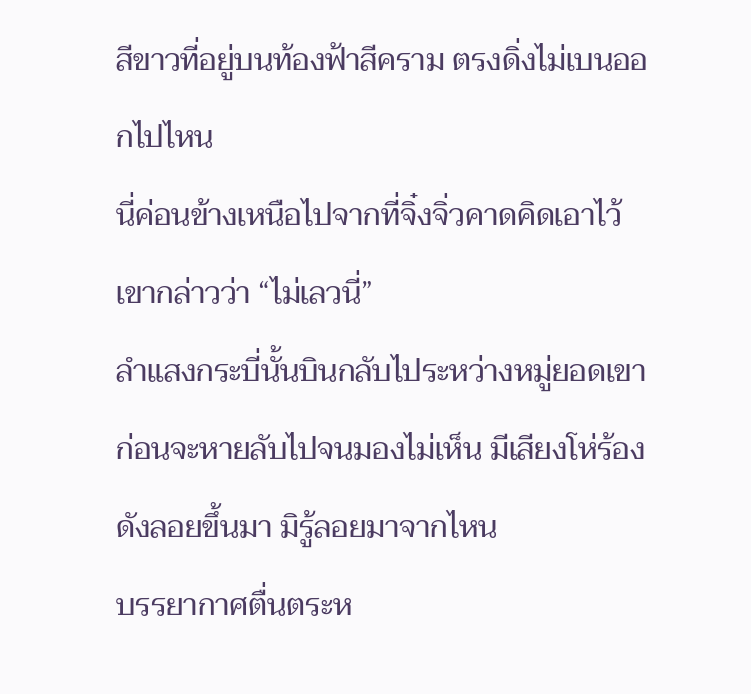สีขาวที่อยู่บนท้องฟ้าสีคราม ตรงดิ่งไม่เบนออกไปไหน
นี่ค่อนข้างเหนือไปจากที่จิ๋งจิ่วคาดคิดเอาไว้ เขากล่าวว่า “ไม่เลวนี่”
ลำแสงกระบี่นั้นบินกลับไประหว่างหมู่ยอดเขา ก่อนจะหายลับไปจนมองไม่เห็น มีเสียงโห่ร้องดังลอยขึ้นมา มิรู้ลอยมาจากไหน
บรรยากาศตื่นตระห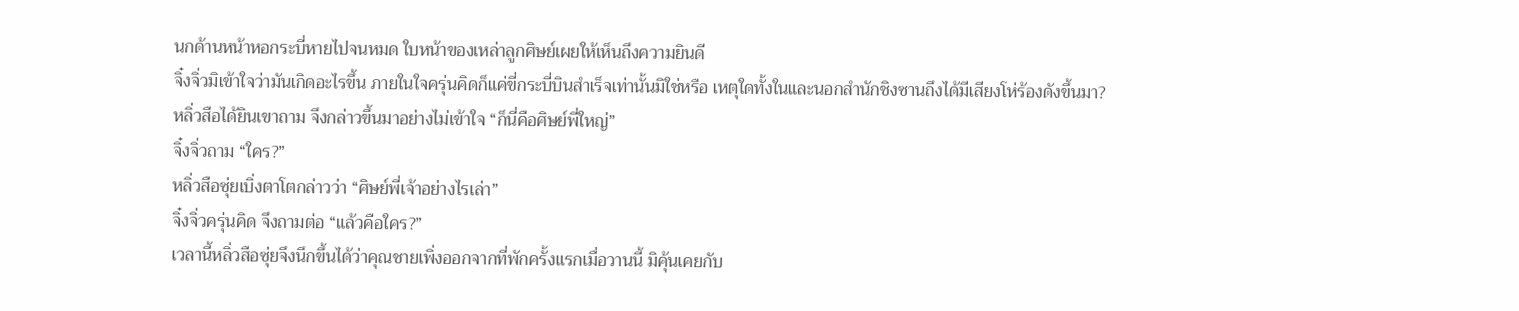นกด้านหน้าหอกระบี่หายไปจนหมด ใบหน้าของเหล่าลูกศิษย์เผยให้เห็นถึงความยินดี
จิ๋งจิ่วมิเข้าใจว่ามันเกิดอะไรขึ้น ภายในใจครุ่นคิดก็แค่ขี่กระบี่บินสำเร็จเท่านั้นมิใช่หรือ เหตุใดทั้งในและนอกสำนักชิงซานถึงได้มีเสียงโห่ร้องดังขึ้นมา?
หลิ่วสือได้ยินเขาถาม จึงกล่าวขึ้นมาอย่างไม่เข้าใจ “ก็นี่คือศิษย์พี่ใหญ่”
จิ๋งจิ่วถาม “ใคร?”
หลิ่วสือซุ่ยเบิ่งตาโตกล่าวว่า “ศิษย์พี่เจ้าอย่างไรเล่า”
จิ๋งจิ่วครุ่นคิด จึงถามต่อ “แล้วคือใคร?”
เวลานี้หลิ่วสือซุ่ยจึงนึกขึ้นได้ว่าคุณชายเพิ่งออกจากที่พักครั้งแรกเมื่อวานนี้ มิคุ้นเคยกับ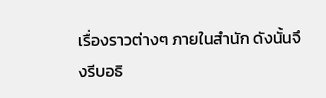เรื่องราวต่างๆ ภายในสำนัก ดังนั้นจึงรีบอธิ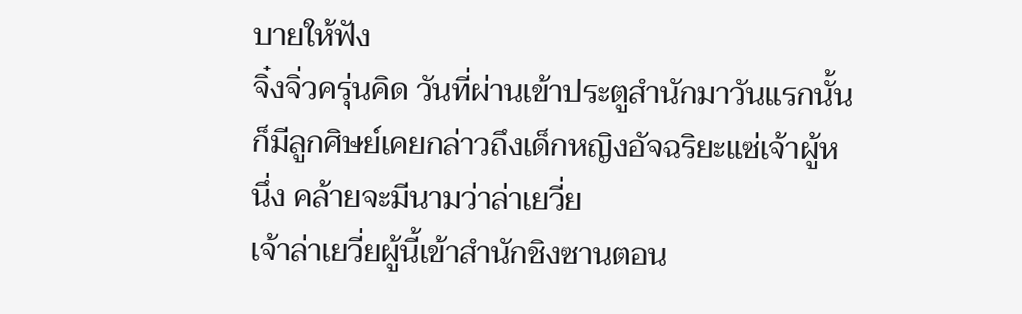บายให้ฟัง
จิ๋งจิ่วครุ่นคิด วันที่ผ่านเข้าประตูสำนักมาวันแรกนั้น ก็มีลูกศิษย์เคยกล่าวถึงเด็กหญิงอัจฉริยะแซ่เจ้าผู้หนึ่ง คล้ายจะมีนามว่าล่าเยวี่ย
เจ้าล่าเยวี่ยผู้นี้เข้าสำนักชิงซานตอน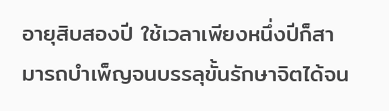อายุสิบสองปี ใช้เวลาเพียงหนึ่งปีก็สามารถบำเพ็ญจนบรรลุขั้นรักษาจิตได้จน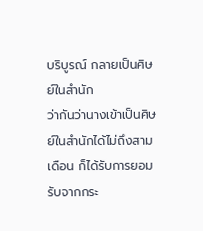บริบูรณ์ กลายเป็นศิษย์ในสำนัก
ว่ากันว่านางเข้าเป็นศิษย์ในสำนักได้ไม่ถึงสามเดือน ก็ได้รับการยอมรับจากกระ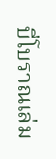บี่โบราณเล่ม